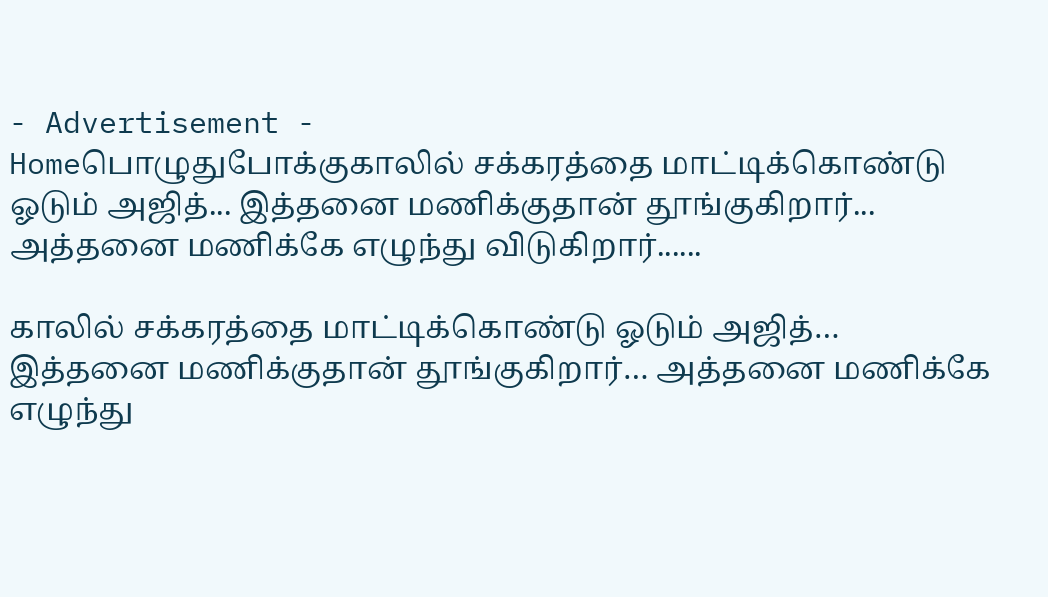- Advertisement -
Homeபொழுதுபோக்குகாலில் சக்கரத்தை மாட்டிக்கொண்டு ஓடும் அஜித்... இத்தனை மணிக்குதான் தூங்குகிறார்... அத்தனை மணிக்கே எழுந்து விடுகிறார்......

காலில் சக்கரத்தை மாட்டிக்கொண்டு ஓடும் அஜித்… இத்தனை மணிக்குதான் தூங்குகிறார்… அத்தனை மணிக்கே எழுந்து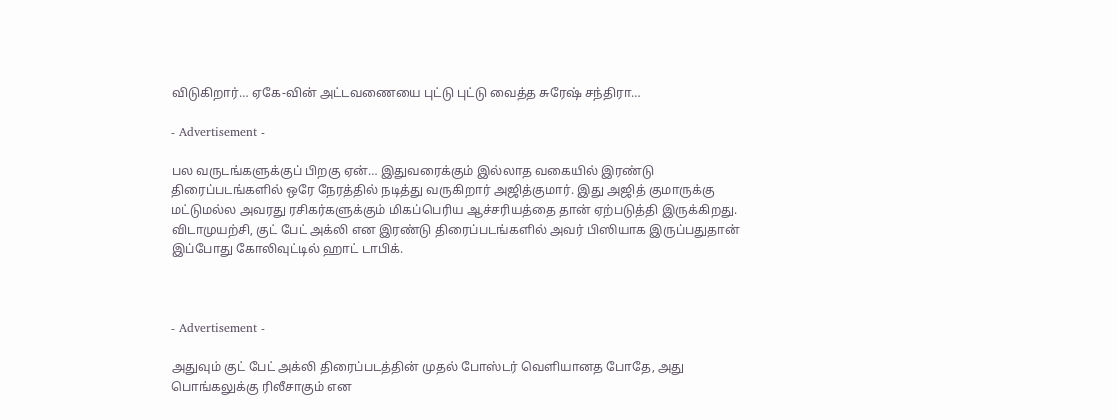விடுகிறார்… ஏகே-வின் அட்டவணையை புட்டு புட்டு வைத்த சுரேஷ் சந்திரா…

- Advertisement -

பல வருடங்களுக்குப் பிறகு ஏன்… இதுவரைக்கும் இல்லாத வகையில் இரண்டு திரைப்படங்களில் ஒரே நேரத்தில் நடித்து வருகிறார் அஜித்குமார். இது அஜித் குமாருக்கு மட்டுமல்ல அவரது ரசிகர்களுக்கும் மிகப்பெரிய ஆச்சரியத்தை தான் ஏற்படுத்தி இருக்கிறது. விடாமுயற்சி, குட் பேட் அக்லி என இரண்டு திரைப்படங்களில் அவர் பிஸியாக இருப்பதுதான் இப்போது கோலிவுட்டில் ஹாட் டாபிக்.



- Advertisement -

அதுவும் குட் பேட் அக்லி திரைப்படத்தின் முதல் போஸ்டர் வெளியானத போதே, அது பொங்கலுக்கு ரிலீசாகும் என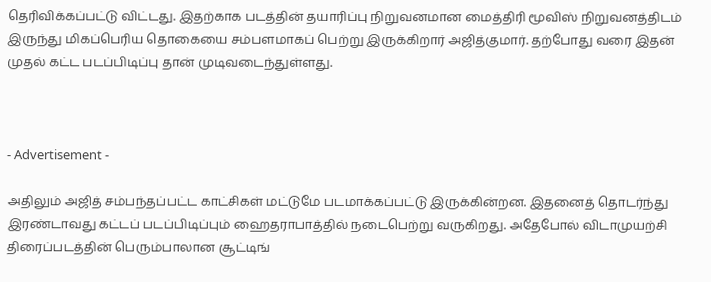தெரிவிக்கப்பட்டு விட்டது. இதற்காக படத்தின் தயாரிப்பு நிறுவனமான மைத்திரி மூவிஸ் நிறுவனத்திடம் இருந்து மிகப்பெரிய தொகையை சம்பளமாகப் பெற்று இருக்கிறார் அஜித்குமார். தற்போது வரை இதன் முதல் கட்ட படப்பிடிப்பு தான் முடிவடைந்துள்ளது.



- Advertisement -

அதிலும் அஜித் சம்பந்தப்பட்ட காட்சிகள் மட்டுமே படமாக்கப்பட்டு இருக்கின்றன. இதனைத் தொடர்ந்து இரண்டாவது கட்டப் படப்பிடிப்பும் ஹைதராபாத்தில் நடைபெற்று வருகிறது. அதேபோல் விடாமுயற்சி திரைப்படத்தின் பெரும்பாலான சூட்டிங்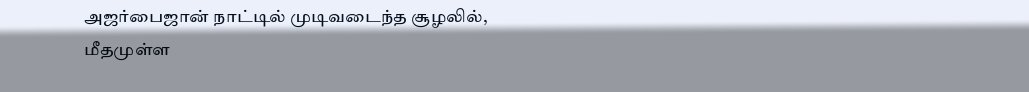அஜர்பைஜான் நாட்டில் முடிவடைந்த சூழலில், மீதமுள்ள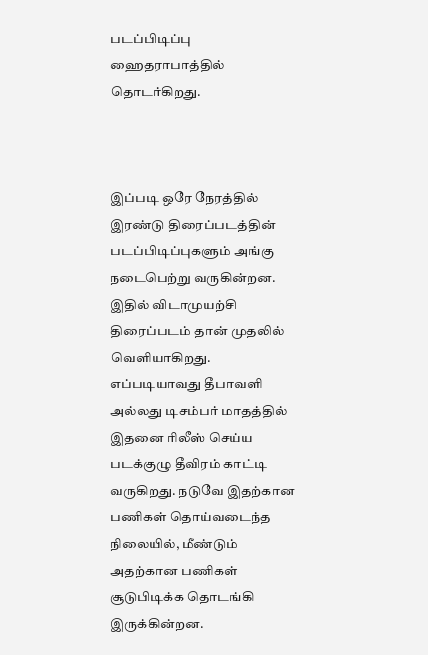படப்பிடிப்பு ஹைதராபாத்தில் தொடர்கிறது.



இப்படி ஒரே நேரத்தில் இரண்டு திரைப்படத்தின் படப்பிடிப்புகளும் அங்கு நடைபெற்று வருகின்றன. இதில் விடாமுயற்சி திரைப்படம் தான் முதலில் வெளியாகிறது. எப்படியாவது தீபாவளி அல்லது டிசம்பர் மாதத்தில் இதனை ரிலீஸ் செய்ய படக்குழு தீவிரம் காட்டி வருகிறது. நடுவே இதற்கான பணிகள் தொய்வடைந்த நிலையில், மீண்டும் அதற்கான பணிகள் சூடுபிடிக்க தொடங்கி இருக்கின்றன.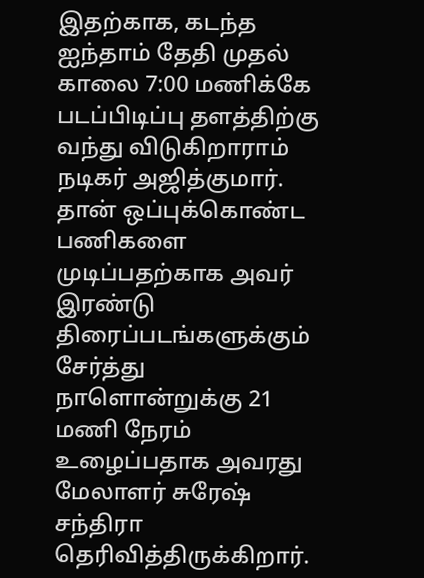இதற்காக, கடந்த ஐந்தாம் தேதி முதல் காலை 7:00 மணிக்கே படப்பிடிப்பு தளத்திற்கு வந்து விடுகிறாராம் நடிகர் அஜித்குமார். தான் ஒப்புக்கொண்ட பணிகளை முடிப்பதற்காக அவர் இரண்டு திரைப்படங்களுக்கும் சேர்த்து நாளொன்றுக்கு 21 மணி நேரம் உழைப்பதாக அவரது மேலாளர் சுரேஷ் சந்திரா தெரிவித்திருக்கிறார்.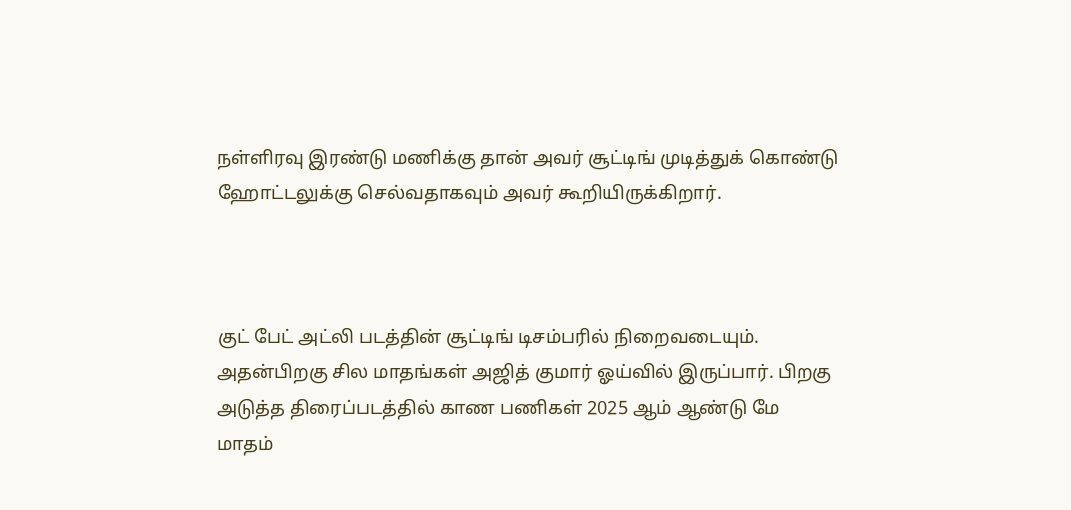நள்ளிரவு இரண்டு மணிக்கு தான் அவர் சூட்டிங் முடித்துக் கொண்டு ஹோட்டலுக்கு செல்வதாகவும் அவர் கூறியிருக்கிறார்.



குட் பேட் அட்லி படத்தின் சூட்டிங் டிசம்பரில் நிறைவடையும். அதன்பிறகு சில மாதங்கள் அஜித் குமார் ஓய்வில் இருப்பார். பிறகு அடுத்த திரைப்படத்தில் காண பணிகள் 2025 ஆம் ஆண்டு மே மாதம்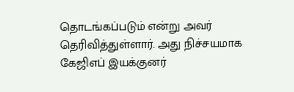தொடங்கப்படும் என்று அவர் தெரிவித்துள்ளார். அது நிச்சயமாக கேஜிஎப் இயக்குனர்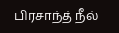பிரசாந்த் நீல்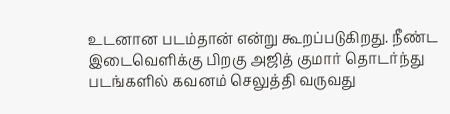உடனான படம்தான் என்று கூறப்படுகிறது. நீண்ட இடைவெளிக்கு பிறகு அஜித் குமார் தொடர்ந்து படங்களில் கவனம் செலுத்தி வருவது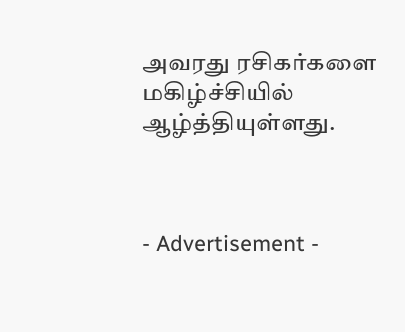அவரது ரசிகர்களை மகிழ்ச்சியில் ஆழ்த்தியுள்ளது.



- Advertisement -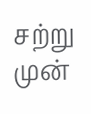சற்று முன்